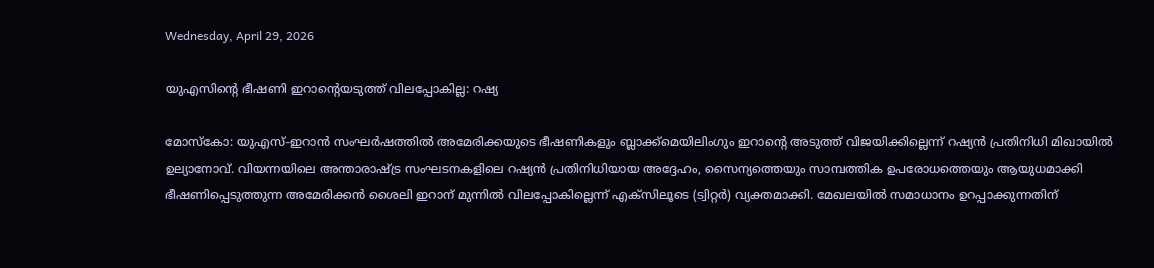Wednesday, April 29, 2026

യുഎസിന്റെ ഭീഷണി ഇറാന്റെയടുത്ത് വിലപ്പോകില്ല: റഷ്യ

മോസ്‌കോ: യുഎസ്-ഇറാന്‍ സംഘര്‍ഷത്തില്‍ അമേരിക്കയുടെ ഭീഷണികളും ബ്ലാക്ക്മെയിലിംഗും ഇറാന്റെ അടുത്ത് വിജയിക്കില്ലെന്ന് റഷ്യന്‍ പ്രതിനിധി മിഖായില്‍ ഉല്യാനോവ്. വിയന്നയിലെ അന്താരാഷ്ട്ര സംഘടനകളിലെ റഷ്യന്‍ പ്രതിനിധിയായ അദ്ദേഹം, സൈന്യത്തെയും സാമ്പത്തിക ഉപരോധത്തെയും ആയുധമാക്കി ഭീഷണിപ്പെടുത്തുന്ന അമേരിക്കന്‍ ശൈലി ഇറാന് മുന്നില്‍ വിലപ്പോകില്ലെന്ന് എക്‌സിലൂടെ (ട്വിറ്റര്‍) വ്യക്തമാക്കി. മേഖലയില്‍ സമാധാനം ഉറപ്പാക്കുന്നതിന്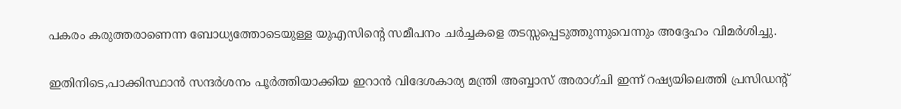പകരം കരുത്തരാണെന്ന ബോധ്യത്തോടെയുള്ള യുഎസിന്റെ സമീപനം ചര്‍ച്ചകളെ തടസ്സപ്പെടുത്തുന്നുവെന്നും അദ്ദേഹം വിമര്‍ശിച്ചു.

ഇതിനിടെ,പാക്കിസ്ഥാന്‍ സന്ദര്‍ശനം പൂര്‍ത്തിയാക്കിയ ഇറാന്‍ വിദേശകാര്യ മന്ത്രി അബ്ബാസ് അരാഗ്ചി ഇന്ന് റഷ്യയിലെത്തി പ്രസിഡന്റ്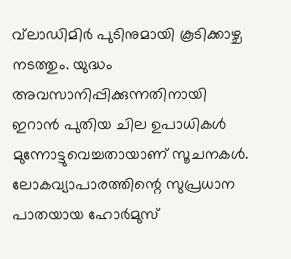വ്‌ലാഡിമിര്‍ പുടിനുമായി കൂടിക്കാഴ്ച നടത്തും. യുദ്ധം അവസാനിപ്പിക്കുന്നതിനായി ഇറാന്‍ പുതിയ ചില ഉപാധികള്‍ മുന്നോട്ടുവെച്ചതായാണ് സൂചനകള്‍. ലോകവ്യാപാരത്തിന്റെ സുപ്രധാന പാതയായ ഹോര്‍മുസ്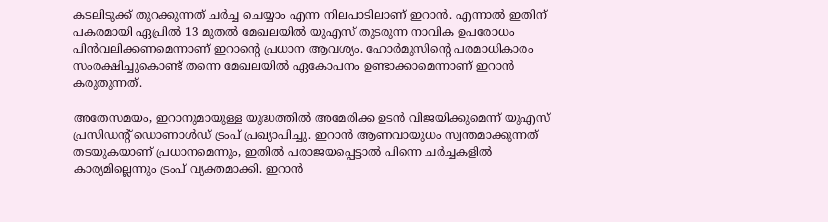കടലിടുക്ക് തുറക്കുന്നത് ചര്‍ച്ച ചെയ്യാം എന്ന നിലപാടിലാണ് ഇറാന്‍. എന്നാല്‍ ഇതിന് പകരമായി ഏപ്രില്‍ 13 മുതല്‍ മേഖലയില്‍ യുഎസ് തുടരുന്ന നാവിക ഉപരോധം പിന്‍വലിക്കണമെന്നാണ് ഇറാന്റെ പ്രധാന ആവശ്യം. ഹോര്‍മുസിന്റെ പരമാധികാരം സംരക്ഷിച്ചുകൊണ്ട് തന്നെ മേഖലയില്‍ ഏകോപനം ഉണ്ടാക്കാമെന്നാണ് ഇറാന്‍ കരുതുന്നത്.

അതേസമയം, ഇറാനുമായുള്ള യുദ്ധത്തില്‍ അമേരിക്ക ഉടന്‍ വിജയിക്കുമെന്ന് യുഎസ് പ്രസിഡന്റ് ഡൊണാള്‍ഡ് ട്രംപ് പ്രഖ്യാപിച്ചു. ഇറാന്‍ ആണവായുധം സ്വന്തമാക്കുന്നത് തടയുകയാണ് പ്രധാനമെന്നും, ഇതില്‍ പരാജയപ്പെട്ടാല്‍ പിന്നെ ചര്‍ച്ചകളില്‍ കാര്യമില്ലെന്നും ട്രംപ് വ്യക്തമാക്കി. ഇറാന്‍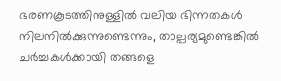ഭരണകൂടത്തിനുള്ളില്‍ വലിയ ഭിന്നതകള്‍ നിലനില്‍ക്കുന്നുണ്ടെന്നും, താല്പര്യമുണ്ടെങ്കില്‍ ചര്‍ച്ചകള്‍ക്കായി തങ്ങളെ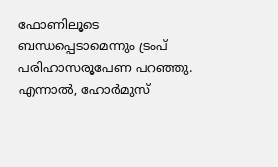ഫോണിലൂടെ ബന്ധപ്പെടാമെന്നും ട്രംപ് പരിഹാസരൂപേണ പറഞ്ഞു. എന്നാല്‍, ഹോര്‍മുസ്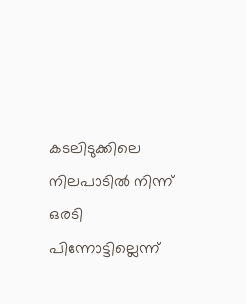കടലിടുക്കിലെ നിലപാടില്‍ നിന്ന് ഒരടി പിന്നോട്ടില്ലെന്ന്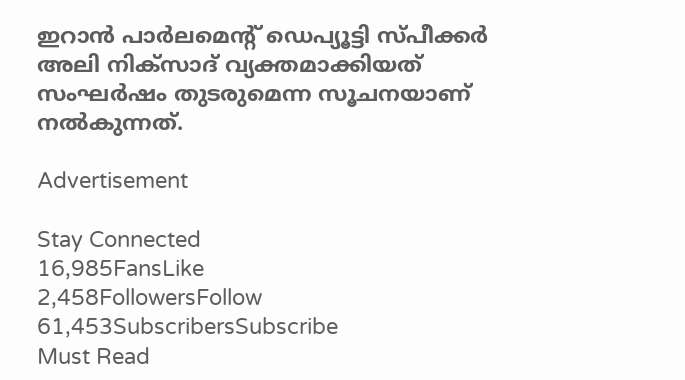ഇറാന്‍ പാര്‍ലമെന്റ് ഡെപ്യൂട്ടി സ്പീക്കര്‍ അലി നിക്‌സാദ് വ്യക്തമാക്കിയത് സംഘര്‍ഷം തുടരുമെന്ന സൂചനയാണ് നല്‍കുന്നത്.

Advertisement

Stay Connected
16,985FansLike
2,458FollowersFollow
61,453SubscribersSubscribe
Must Read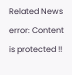Related News
error: Content is protected !!